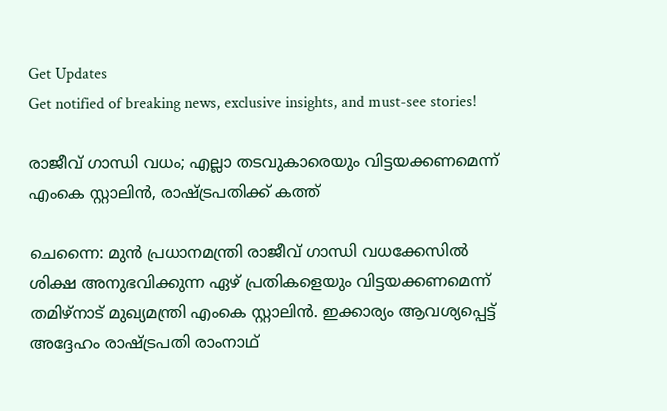Get Updates
Get notified of breaking news, exclusive insights, and must-see stories!

രാജീവ് ഗാന്ധി വധം; എല്ലാ തടവുകാരെയും വിട്ടയക്കണമെന്ന് എംകെ സ്റ്റാലിന്‍, രാഷ്ട്രപതിക്ക് കത്ത്

ചെന്നൈ: മുന്‍ പ്രധാനമന്ത്രി രാജീവ് ഗാന്ധി വധക്കേസില്‍ ശിക്ഷ അനുഭവിക്കുന്ന ഏഴ് പ്രതികളെയും വിട്ടയക്കണമെന്ന് തമിഴ്‌നാട് മുഖ്യമന്ത്രി എംകെ സ്റ്റാലിന്‍. ഇക്കാര്യം ആവശ്യപ്പെട്ട് അദ്ദേഹം രാഷ്ട്രപതി രാംനാഥ്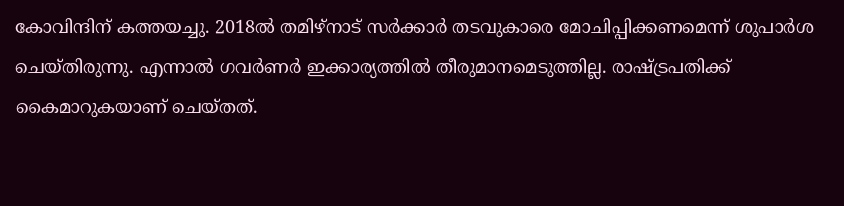കോവിന്ദിന് കത്തയച്ചു. 2018ല്‍ തമിഴ്‌നാട് സര്‍ക്കാര്‍ തടവുകാരെ മോചിപ്പിക്കണമെന്ന് ശുപാര്‍ശ ചെയ്തിരുന്നു. എന്നാല്‍ ഗവര്‍ണര്‍ ഇക്കാര്യത്തില്‍ തീരുമാനമെടുത്തില്ല. രാഷ്ട്രപതിക്ക് കൈമാറുകയാണ് ചെയ്തത്.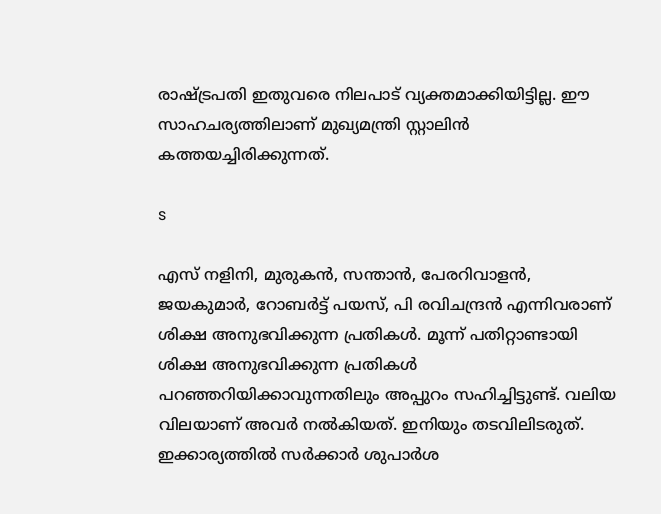രാഷ്ട്രപതി ഇതുവരെ നിലപാട് വ്യക്തമാക്കിയിട്ടില്ല. ഈ സാഹചര്യത്തിലാണ് മുഖ്യമന്ത്രി സ്റ്റാലിന്‍ കത്തയച്ചിരിക്കുന്നത്.

s

എസ് നളിനി, മുരുകന്‍, സന്താന്‍, പേരറിവാളന്‍, ജയകുമാര്‍, റോബര്‍ട്ട് പയസ്, പി രവിചന്ദ്രന്‍ എന്നിവരാണ് ശിക്ഷ അനുഭവിക്കുന്ന പ്രതികള്‍. മൂന്ന് പതിറ്റാണ്ടായി ശിക്ഷ അനുഭവിക്കുന്ന പ്രതികള്‍ പറഞ്ഞറിയിക്കാവുന്നതിലും അപ്പുറം സഹിച്ചിട്ടുണ്ട്. വലിയ വിലയാണ് അവര്‍ നല്‍കിയത്. ഇനിയും തടവിലിടരുത്. ഇക്കാര്യത്തില്‍ സര്‍ക്കാര്‍ ശുപാര്‍ശ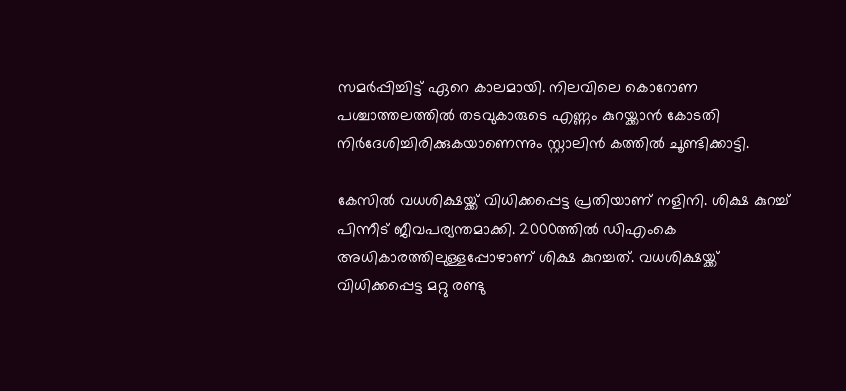സമര്‍പ്പിച്ചിട്ട് ഏറെ കാലമായി. നിലവിലെ കൊറോണ പശ്ചാത്തലത്തില്‍ തടവുകാരുടെ എണ്ണം കുറയ്ക്കാന്‍ കോടതി നിര്‍ദേശിച്ചിരിക്കുകയാണെന്നും സ്റ്റാലിന്‍ കത്തില്‍ ചൂണ്ടിക്കാട്ടി.

കേസില്‍ വധശിക്ഷയ്ക്ക് വിധിക്കപ്പെട്ട പ്രതിയാണ് നളിനി. ശിക്ഷ കുറച്ച് പിന്നീട് ജീവപര്യന്തമാക്കി. 2000ത്തില്‍ ഡിഎംകെ അധികാരത്തിലുള്ളപ്പോഴാണ് ശിക്ഷ കുറച്ചത്. വധശിക്ഷയ്ക്ക് വിധിക്കപ്പെട്ട മറ്റു രണ്ടു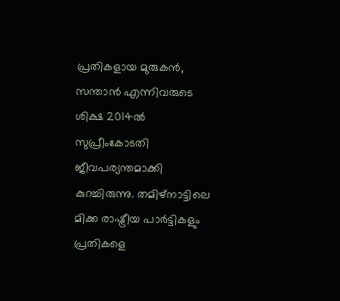പ്രതികളായ മുരുകന്‍, സന്താന്‍ എന്നിവരുടെ ശിക്ഷ 2014ല്‍ സുപ്രീംകോടതി ജീവപര്യന്തമാക്കി കുറച്ചിരുന്നു. തമിഴ്‌നാട്ടിലെ മിക്ക രാഷ്ട്രീയ പാര്‍ട്ടികളും പ്രതികളെ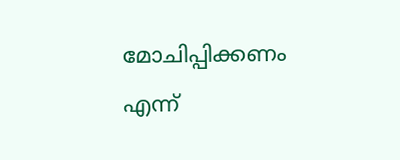മോചിപ്പിക്കണം എന്ന്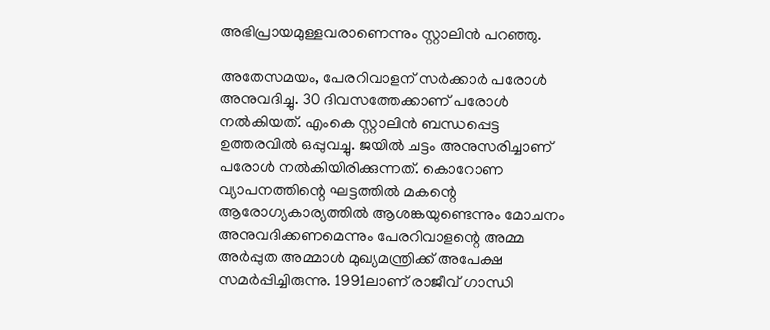അഭിപ്രായമുള്ളവരാണെന്നും സ്റ്റാലിന്‍ പറഞ്ഞു.

അതേസമയം, പേരറിവാളന് സര്‍ക്കാര്‍ പരോള്‍ അനുവദിച്ചു. 30 ദിവസത്തേക്കാണ് പരോള്‍ നല്‍കിയത്. എംകെ സ്റ്റാലിന്‍ ബന്ധപ്പെട്ട ഉത്തരവില്‍ ഒപ്പുവച്ചു. ജയില്‍ ചട്ടം അനുസരിച്ചാണ് പരോള്‍ നല്‍കിയിരിക്കുന്നത്. കൊറോണ വ്യാപനത്തിന്റെ ഘട്ടത്തില്‍ മകന്റെ ആരോഗ്യകാര്യത്തില്‍ ആശങ്കയുണ്ടെന്നും മോചനം അനുവദിക്കണമെന്നും പേരറിവാളന്റെ അമ്മ അര്‍പ്പുത അമ്മാള്‍ മുഖ്യമന്ത്രിക്ക് അപേക്ഷ സമര്‍പ്പിച്ചിരുന്നു. 1991ലാണ് രാജീവ് ഗാന്ധി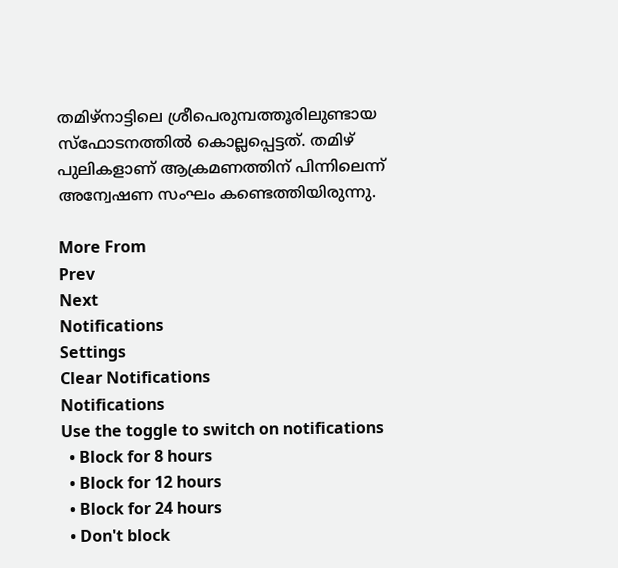തമിഴ്‌നാട്ടിലെ ശ്രീപെരുമ്പത്തൂരിലുണ്ടായ സ്‌ഫോടനത്തില്‍ കൊല്ലപ്പെട്ടത്. തമിഴ് പുലികളാണ് ആക്രമണത്തിന് പിന്നിലെന്ന് അന്വേഷണ സംഘം കണ്ടെത്തിയിരുന്നു.

More From
Prev
Next
Notifications
Settings
Clear Notifications
Notifications
Use the toggle to switch on notifications
  • Block for 8 hours
  • Block for 12 hours
  • Block for 24 hours
  • Don't block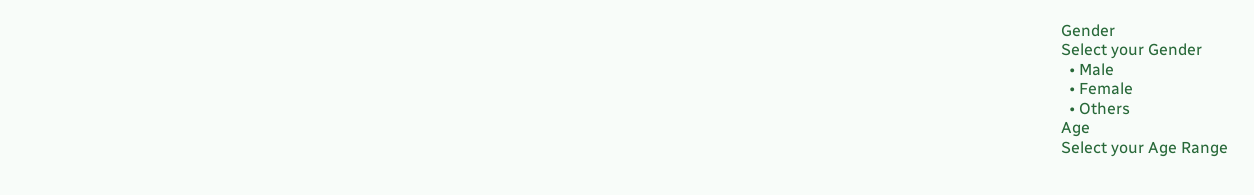Gender
Select your Gender
  • Male
  • Female
  • Others
Age
Select your Age Range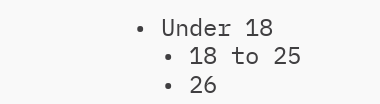• Under 18
  • 18 to 25
  • 26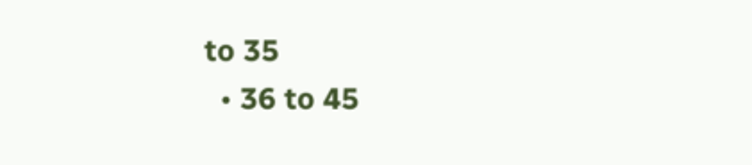to 35
  • 36 to 45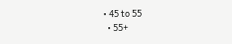• 45 to 55
  • 55+